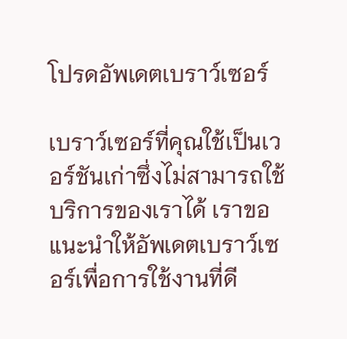โปรดอัพเดตเบราว์เซอร์

เบราว์เซอร์ที่คุณใช้เป็นเวอร์ชันเก่าซึ่งไม่สามารถใช้บริการของเราได้ เราขอแนะนำให้อัพเดตเบราว์เซอร์เพื่อการใช้งานที่ดี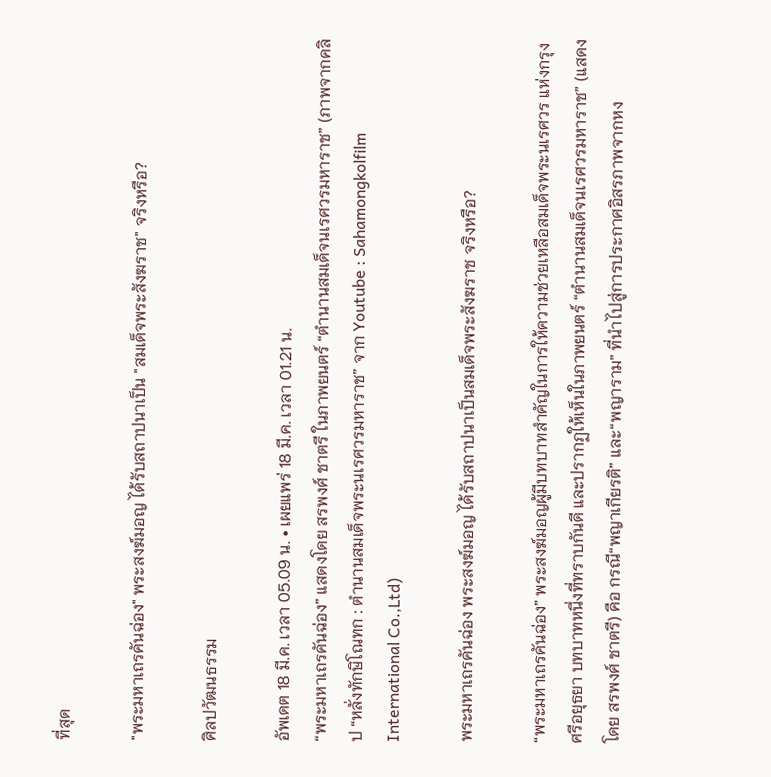ที่สุด

"พระมหาเถรคันฉ่อง" พระสงฆ์มอญ ได้รับสถาปนาเป็น "สมเด็จพระสังฆราช" จริงหรือ?

ศิลปวัฒนธรรม

อัพเดต 18 มี.ค. เวลา 05.09 น. • เผยแพร่ 18 มี.ค. เวลา 01.21 น.
“พระมหาเถรคันฉ่อง” แสดงโดย สรพงศ์ ชาตรี ในภาพยนตร์ “ตํานานสมเด็จนเรศวรมหาราช” (ภาพจากคลิป “หลั่งทักษิโณทก : ตำนานสมเด็จพระนเรศวรมหาราช” จาก Youtube : Sahamongkolfilm International Co.,Ltd)

พระมหาเถรคันฉ่อง พระสงฆ์มอญ ได้รับสถาปนาเป็นสมเด็จพระสังฆราช จริงหรือ?

“พระมหาเถรคันฉ่อง” พระสงฆ์มอญผู้มีบทบาทสำคัญในการให้ความช่วยเหลือสมเด็จพระนเรศวร แห่งกรุงศรีอยุธยา บทบาทหนึ่งที่ทราบกันดี และปรากฏให้เห็นในภาพยนตร์ “ตํานานสมเด็จนเรศวรมหาราช” (แสดงโดย สรพงศ์ ชาตรี) คือ กรณี“พญาเกียรติ” และ“พญาราม” ที่นำไปสู่การประกาศอิสรภาพจากหง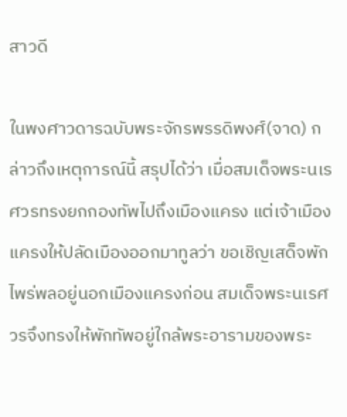สาวดี

ในพงศาวดารฉบับพระจักรพรรดิพงศ์(จาด) กล่าวถึงเหตุการณ์นี้ สรุปได้ว่า เมื่อสมเด็จพระนเรศวรทรงยกกองทัพไปถึงเมืองแครง แต่เจ้าเมืองแครงให้ปลัดเมืองออกมาทูลว่า ขอเชิญเสด็จพักไพร่พลอยู่นอกเมืองแครงก่อน สมเด็จพระนเรศวรจึงทรงให้พักทัพอยู่ใกล้พระอารามของพระ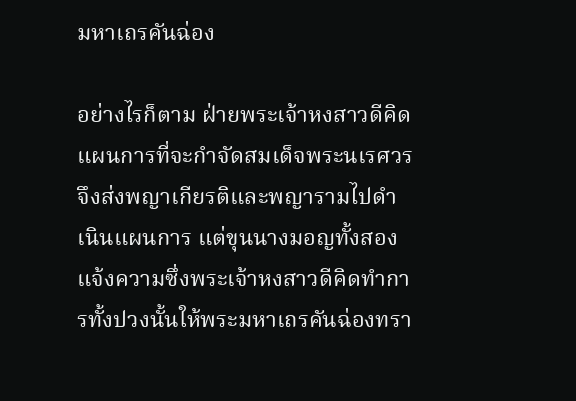มหาเถรคันฉ่อง

อย่างไรก็ตาม ฝ่ายพระเจ้าหงสาวดีคิดแผนการที่จะกำจัดสมเด็จพระนเรศวร จึงส่งพญาเกียรติและพญารามไปดำเนินแผนการ แต่ขุนนางมอญทั้งสองแจ้งความซึ่งพระเจ้าหงสาวดีคิดทำการทั้งปวงนั้นให้พระมหาเถรคันฉ่องทรา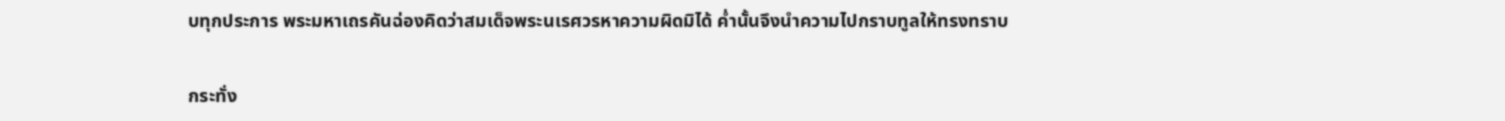บทุกประการ พระมหาเถรคันฉ่องคิดว่าสมเด็จพระนเรศวรหาความผิดมิได้ ค่ำนั้นจึงนำความไปกราบทูลให้ทรงทราบ

กระทั่ง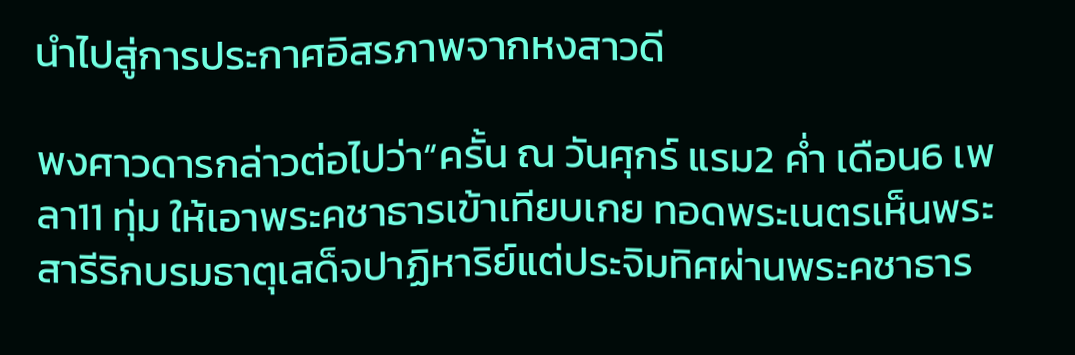นำไปสู่การประกาศอิสรภาพจากหงสาวดี

พงศาวดารกล่าวต่อไปว่า“ครั้น ณ วันศุกร์ แรม2 ค่ำ เดือน6 เพลา11 ทุ่ม ให้เอาพระคชาธารเข้าเทียบเกย ทอดพระเนตรเห็นพระสารีริกบรมธาตุเสด็จปาฏิหาริย์แต่ประจิมทิศผ่านพระคชาธาร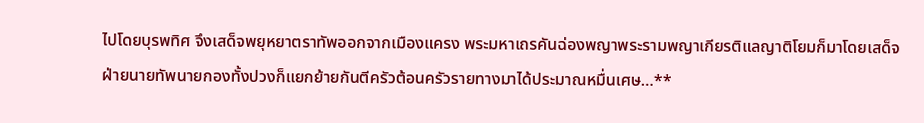ไปโดยบุรพทิศ จึงเสด็จพยุหยาตราทัพออกจากเมืองแครง พระมหาเถรคันฉ่องพญาพระรามพญาเกียรติแลญาติโยมก็มาโดยเสด็จ ฝ่ายนายทัพนายกองทั้งปวงก็แยกย้ายกันตีครัวต้อนครัวรายทางมาได้ประมาณหมื่นเศษ…**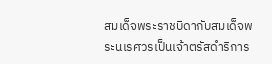สมเด็จพระราชบิดากับสมเด็จพระนเรศวรเป็นเจ้าตรัสดำริการ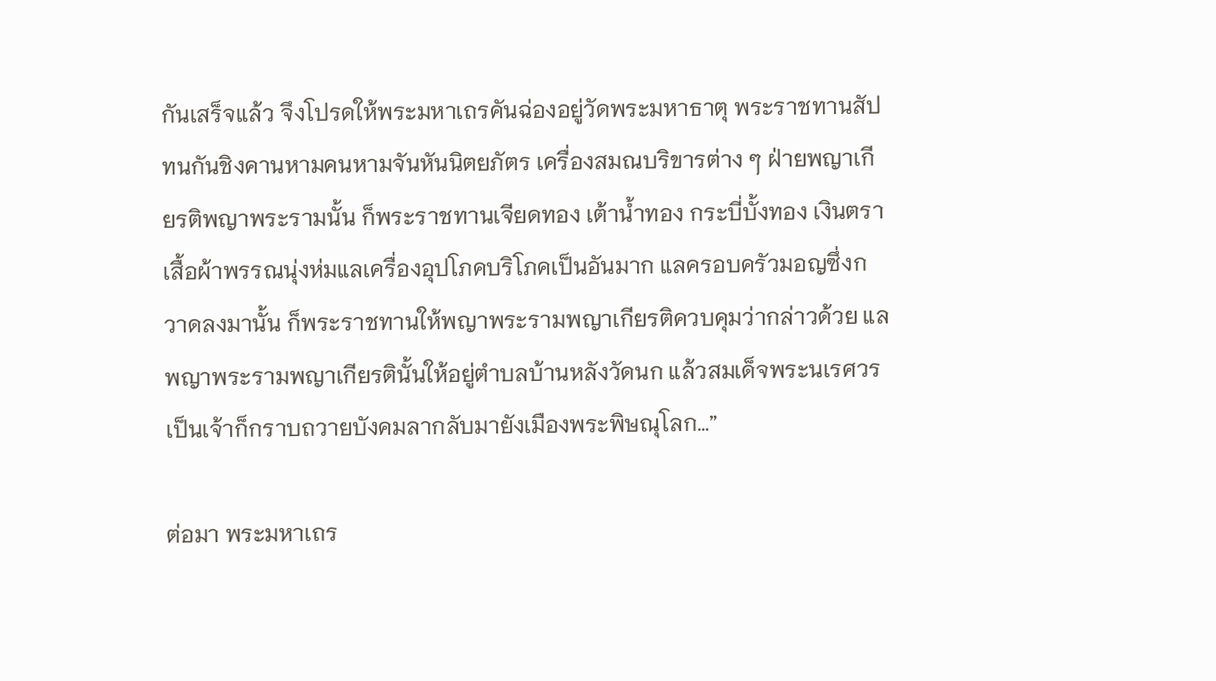กันเสร็จแล้ว จึงโปรดให้พระมหาเถรคันฉ่องอยู่วัดพระมหาธาตุ พระราชทานสัปทนกันชิงคานหามคนหามจันหันนิตยภัตร เครื่องสมณบริขารต่าง ๆ ฝ่ายพญาเกียรติพญาพระรามนั้น ก็พระราชทานเจียดทอง เต้าน้ำทอง กระบี่บั้งทอง เงินตรา เสื้อผ้าพรรณนุ่งห่มแลเครื่องอุปโภคบริโภคเป็นอันมาก แลครอบครัวมอญซึ่งกวาดลงมานั้น ก็พระราชทานให้พญาพระรามพญาเกียรติควบคุมว่ากล่าวด้วย แลพญาพระรามพญาเกียรตินั้นให้อยู่ตำบลบ้านหลังวัดนก แล้วสมเด็จพระนเรศวรเป็นเจ้าก็กราบถวายบังคมลากลับมายังเมืองพระพิษณุโลก…”

ต่อมา พระมหาเถร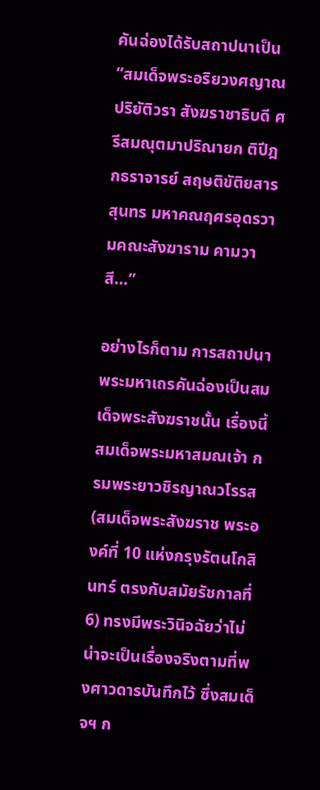คันฉ่องได้รับสถาปนาเป็น “สมเด็จพระอริยวงศญาณ ปริยัติวรา สังฆราชาธิบดี ศรีสมณุตมาปริณายก ติปีฎกธราจารย์ สฤษติขัติยสารสุนทร มหาคณฤศรอุดรวามคณะสังฆาราม คามวาสี…”

อย่างไรก็ตาม การสถาปนาพระมหาเถรคันฉ่องเป็นสมเด็จพระสังฆราชนั้น เรื่องนี้ สมเด็จพระมหาสมณเจ้า กรมพระยาวชิรญาณวโรรส (สมเด็จพระสังฆราช พระองค์ที่ 10 แห่งกรุงรัตนโกสินทร์ ตรงกับสมัยรัชกาลที่ 6) ทรงมีพระวินิจฉัยว่าไม่น่าจะเป็นเรื่องจริงตามที่พงศาวดารบันทึกไว้ ซึ่งสมเด็จฯ ก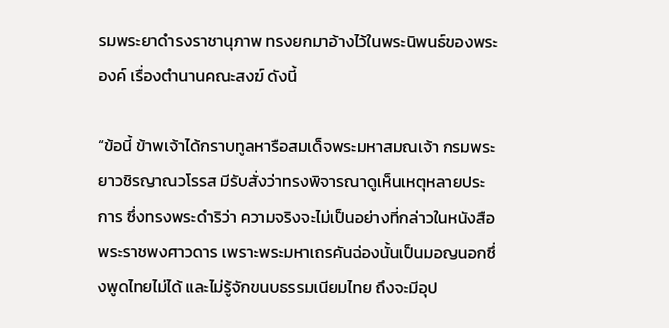รมพระยาดำรงราชานุภาพ ทรงยกมาอ้างไว้ในพระนิพนธ์ของพระองค์ เรื่องตำนานคณะสงฆ์ ดังนี้

“ข้อนี้ ข้าพเจ้าได้กราบทูลหารือสมเด็จพระมหาสมณเจ้า กรมพระยาวชิรญาณวโรรส มีรับสั่งว่าทรงพิจารณาดูเห็นเหตุหลายประการ ซึ่งทรงพระดำริว่า ความจริงจะไม่เป็นอย่างที่กล่าวในหนังสือพระราชพงศาวดาร เพราะพระมหาเถรคันฉ่องนั้นเป็นมอญนอกซึ่งพูดไทยไม่ได้ และไม่รู้จักขนบธรรมเนียมไทย ถึงจะมีอุป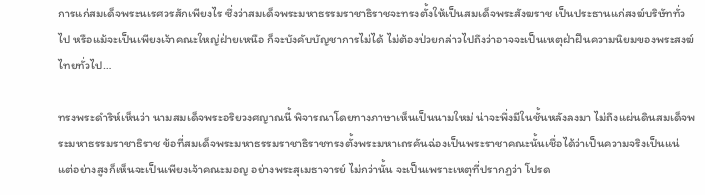การแก่สมเด็จพระนเรศวรสักเพียงไร ซึ่งว่าสมเด็จพระมหาธรรมราชาธิราชจะทรงตั้งให้เป็นสมเด็จพระสังฆราช เป็นประธานแก่สงฆ์บริษัททั่วไป หรือแม้จะเป็นเพียงเจ้าคณะใหญ่ฝ่ายเหนือ ก็จะบังคับบัญชาการไม่ได้ ไม่ต้องป่วยกล่าวไปถึงว่าอาจจะเป็นเหตุฝ่าฝืนความนิยมของพระสงฆ์ไทยทั่วไป…

ทรงพระดำริห์เห็นว่า นามสมเด็จพระอริยวงศญาณนี้ พิจารณาโดยทางภาษาเห็นเป็นนามใหม่ น่าจะพึ่งมีในชั้นหลังลงมา ไม่ถึงแผ่นดินสมเด็จพระมหาธรรมราชาธิราช ข้อที่สมเด็จพระมหาธรรมราชาธิราชทรงตั้งพระมหาเถรคันฉ่องเป็นพระราชาคณะนั้นเชื่อได้ว่าเป็นความจริงเป็นแน่ แต่อย่างสูงก็เห็นจะเป็นเพียงเจ้าคณะมอญ อย่างพระสุเมธาจารย์ ไม่กว่านั้น จะเป็นเพราะเหตุที่ปรากฏว่า โปรด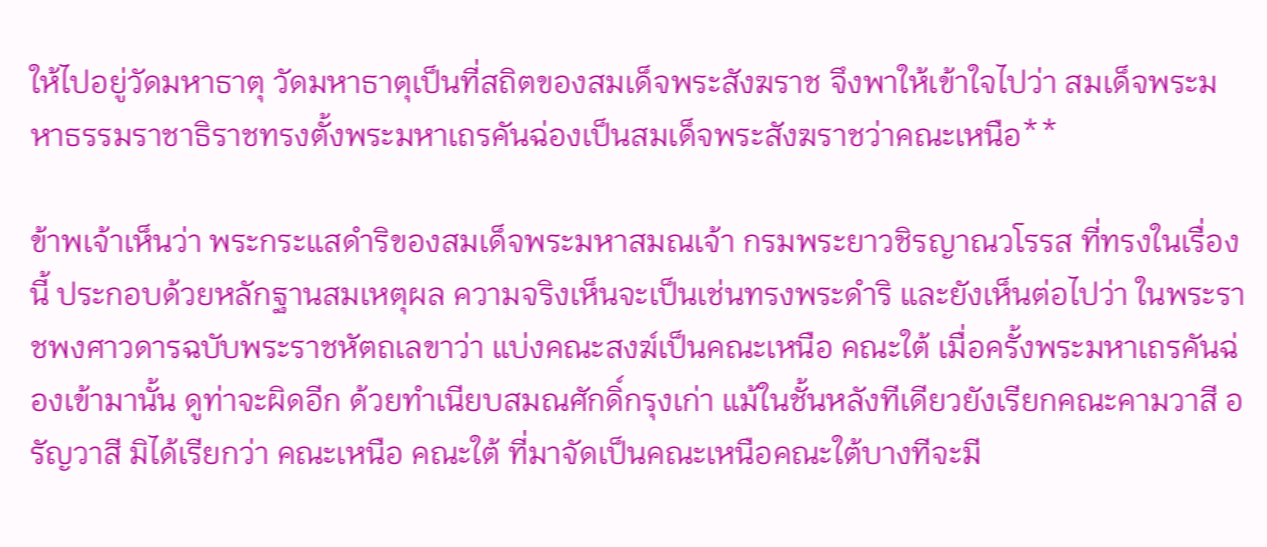ให้ไปอยู่วัดมหาธาตุ วัดมหาธาตุเป็นที่สถิตของสมเด็จพระสังฆราช จึงพาให้เข้าใจไปว่า สมเด็จพระมหาธรรมราชาธิราชทรงตั้งพระมหาเถรคันฉ่องเป็นสมเด็จพระสังฆราชว่าคณะเหนือ**

ข้าพเจ้าเห็นว่า พระกระแสดำริของสมเด็จพระมหาสมณเจ้า กรมพระยาวชิรญาณวโรรส ที่ทรงในเรื่องนี้ ประกอบด้วยหลักฐานสมเหตุผล ความจริงเห็นจะเป็นเช่นทรงพระดำริ และยังเห็นต่อไปว่า ในพระราชพงศาวดารฉบับพระราชหัตถเลขาว่า แบ่งคณะสงฆ์เป็นคณะเหนือ คณะใต้ เมื่อครั้งพระมหาเถรคันฉ่องเข้ามานั้น ดูท่าจะผิดอีก ด้วยทำเนียบสมณศักดิ์กรุงเก่า แม้ในชั้นหลังทีเดียวยังเรียกคณะคามวาสี อรัญวาสี มิได้เรียกว่า คณะเหนือ คณะใต้ ที่มาจัดเป็นคณะเหนือคณะใต้บางทีจะมี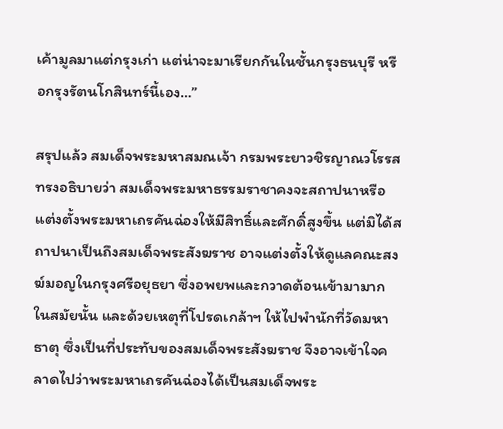เค้ามูลมาแต่กรุงเก่า แต่น่าจะมาเรียกกันในชั้นกรุงธนบุรี หรือกรุงรัตนโกสินทร์นี้เอง…”

สรุปแล้ว สมเด็จพระมหาสมณเจ้า กรมพระยาวชิรญาณวโรรส ทรงอธิบายว่า สมเด็จพระมหาธรรมราชาคงจะสถาปนาหรือแต่งตั้งพระมหาเถรคันฉ่องให้มีสิทธิ์และศักดิ์สูงขึ้น แต่มิได้สถาปนาเป็นถึงสมเด็จพระสังฆราช อาจแต่งตั้งให้ดูแลคณะสงฆ์มอญในกรุงศรีอยุธยา ซึ่งอพยพและกวาดต้อนเข้ามามากในสมัยนั้น และด้วยเหตุที่โปรดเกล้าฯ ให้ไปพำนักที่วัดมหาธาตุ ซึ่งเป็นที่ประทับของสมเด็จพระสังฆราช จึงอาจเข้าใจคลาดไปว่าพระมหาเถรคันฉ่องได้เป็นสมเด็จพระ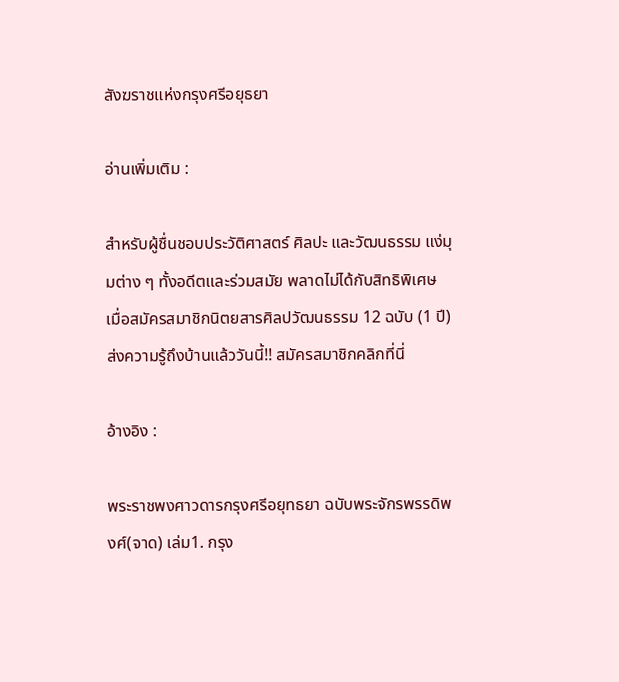สังฆราชแห่งกรุงศรีอยุธยา

อ่านเพิ่มเติม :

สำหรับผู้ชื่นชอบประวัติศาสตร์ ศิลปะ และวัฒนธรรม แง่มุมต่าง ๆ ทั้งอดีตและร่วมสมัย พลาดไม่ได้กับสิทธิพิเศษ เมื่อสมัครสมาชิกนิตยสารศิลปวัฒนธรรม 12 ฉบับ (1 ปี) ส่งความรู้ถึงบ้านแล้ววันนี้!! สมัครสมาชิกคลิกที่นี่

อ้างอิง :

พระราชพงศาวดารกรุงศรีอยุทธยา ฉบับพระจักรพรรดิพงศ์(จาด) เล่ม1. กรุง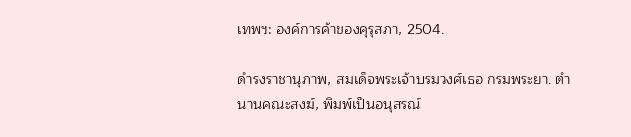เทพฯ: องค์การค้าของคุรุสภา, 2504.

ดำรงราชานุภาพ, สมเด็จพระเจ้าบรมวงศ์เธอ กรมพระยา. ตำนานคณะสงฆ์, พิมพ์เป็นอนุสรณ์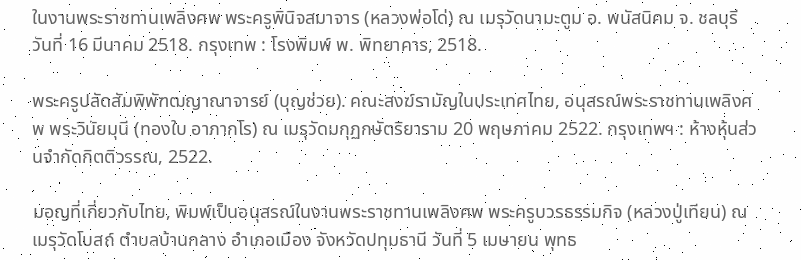ในงานพระราชทานเพลิงศพ พระครูพินิจสมาจาร (หลวงพ่อโด่) ณ เมรุวัดนามะตูม อ. พนัสนิคม จ. ชลบุรี วันที่ 16 มีนาคม 2518. กรุงเทพ : โรงพิมพ์ พ. พิทยาคาร, 2518.

พระครูปลัดสัมพิพัฑฒญาณาจารย์ (บุญช่วย). คณะสงฆ์รามัญในประเทศไทย, อนุสรณ์พระราชทานเพลิงศพ พระวินัยมุนี (ทองใบ อาภากโร) ณ เมรุวัดมกุฏกษัตริยาราม 20 พฤษภาคม 2522. กรุงเทพฯ : ห้างหุ้นส่วนจำกัดกิตติวรรณ, 2522.

มอญที่เกี่ยวกับไทย, พิมพ์เป็นอนุสรณ์ในงานพระราชทานเพลิงศพ พระครูบวรธรรมกิจ (หลวงปู่เทียน) ณ เมรุวัดโบสถ์ ตำบลบ้านกลาง อำเภอเมือง จังหวัดปทุมธานี วันที่ 5 เมษายน พุทธ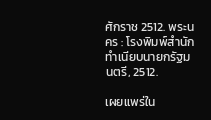ศักราช 2512. พระนคร : โรงพิมพ์สำนักทำเนียบนายกรัฐมนตรี, 2512.

เผยแพร่ใน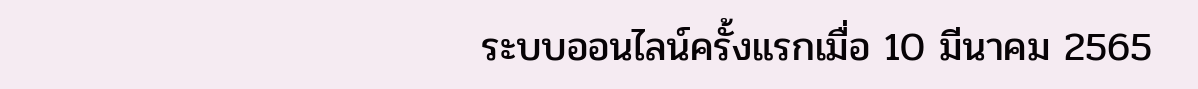ระบบออนไลน์ครั้งแรกเมื่อ 10 มีนาคม 2565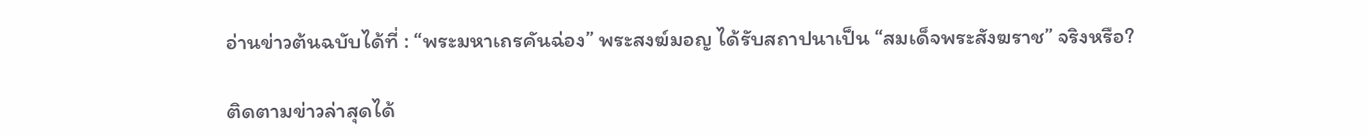อ่านข่าวต้นฉบับได้ที่ : “พระมหาเถรคันฉ่อง” พระสงฆ์มอญ ได้รับสถาปนาเป็น “สมเด็จพระสังฆราช” จริงหรือ?

ติดตามข่าวล่าสุดได้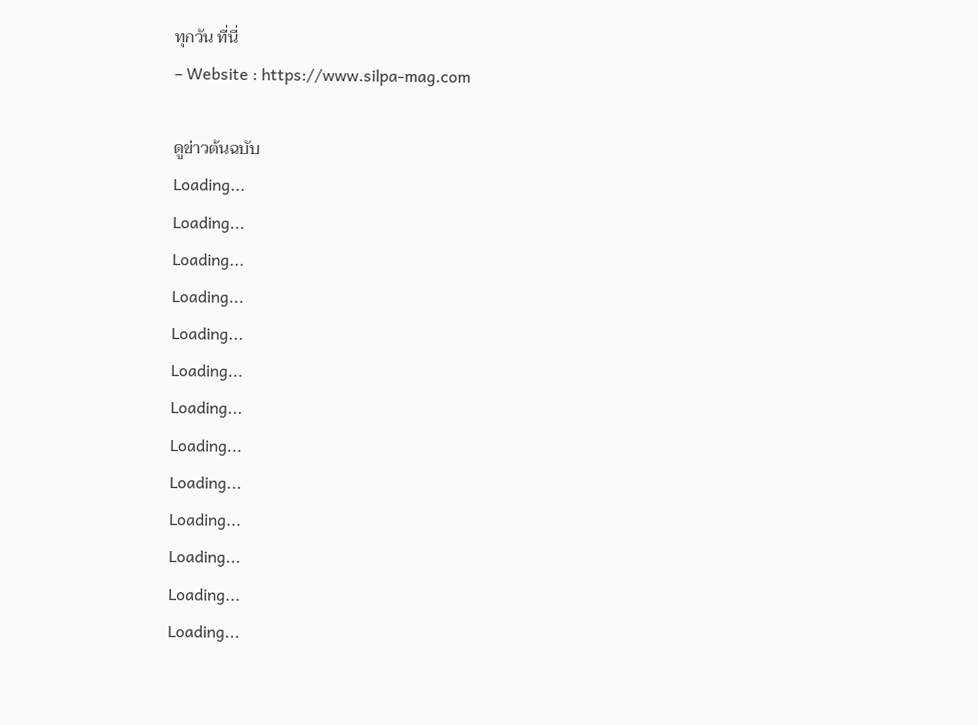ทุกวัน ที่นี่
– Website : https://www.silpa-mag.com

ดูข่าวต้นฉบับ
Loading...
Loading...
Loading...
Loading...
Loading...
Loading...
Loading...
Loading...
Loading...
Loading...
Loading...
Loading...
Loading...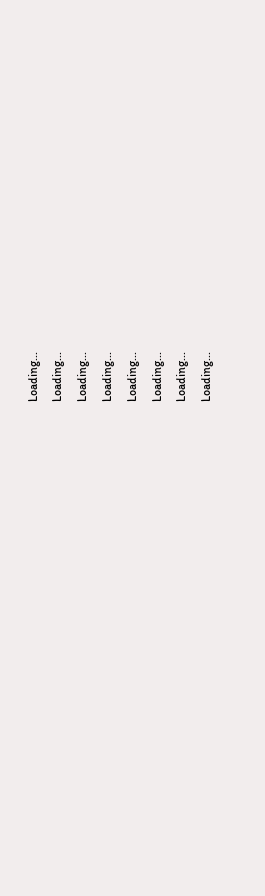Loading...
Loading...
Loading...
Loading...
Loading...
Loading...
Loading...
Loading...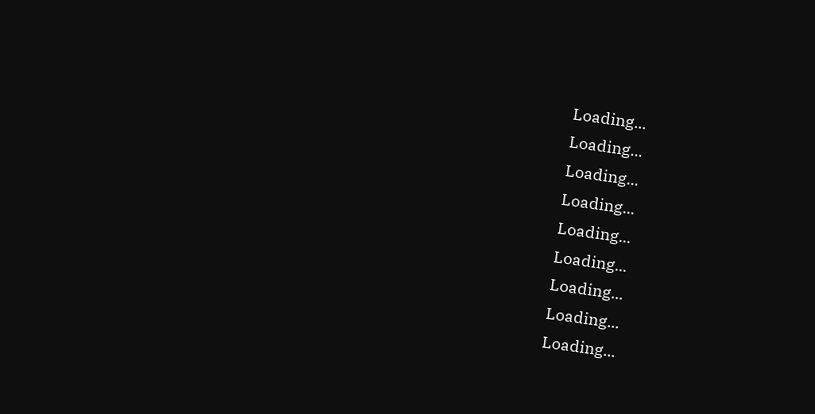Loading...
Loading...
Loading...
Loading...
Loading...
Loading...
Loading...
Loading...
Loading...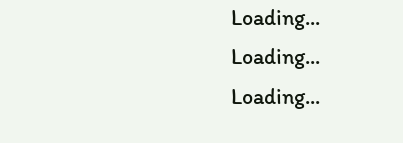Loading...
Loading...
Loading...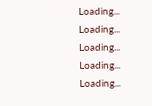Loading...
Loading...
Loading...
Loading...
Loading...